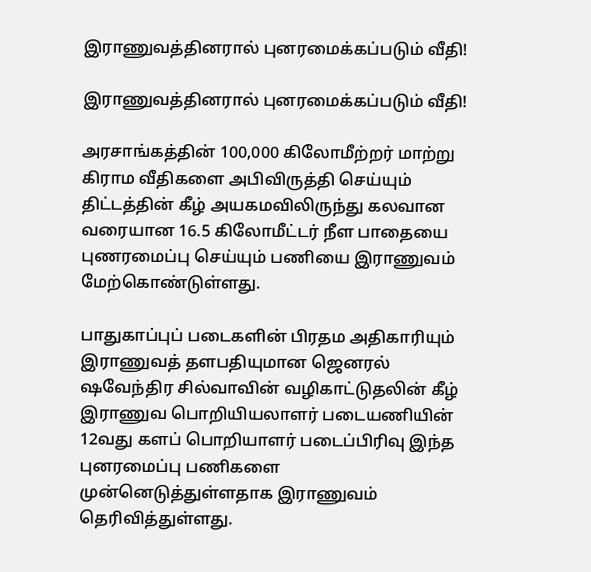இராணுவத்தினரால் புனரமைக்கப்படும் வீதி!

இராணுவத்தினரால் புனரமைக்கப்படும் வீதி!

அரசாங்கத்தின் 100,000 கிலோமீற்றர் மாற்று கிராம வீதிகளை அபிவிருத்தி செய்யும் திட்டத்தின் கீழ் அயகமவிலிருந்து கலவான வரையான 16.5 கிலோமீட்டர் நீள பாதையை புணரமைப்பு செய்யும் பணியை இராணுவம் மேற்கொண்டுள்ளது.

பாதுகாப்புப் படைகளின் பிரதம அதிகாரியும் இராணுவத் தளபதியுமான ஜெனரல் ஷவேந்திர சில்வாவின் வழிகாட்டுதலின் கீழ் இராணுவ பொறியியலாளர் படையணியின் 12வது களப் பொறியாளர் படைப்பிரிவு இந்த புனரமைப்பு பணிகளை முன்னெடுத்துள்ளதாக இராணுவம் தெரிவித்துள்ளது.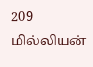209 மில்லியன்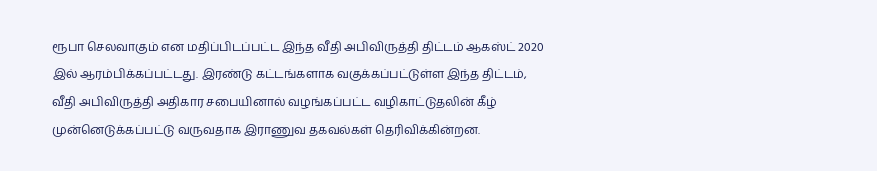ரூபா செலவாகும் என மதிப்பிடப்பட்ட இந்த வீதி அபிவிருத்தி திட்டம் ஆகஸ்ட் 2020 இல் ஆரம்பிக்கப்பட்டது. இரண்டு கட்டங்களாக வகுக்கப்பட்டுள்ள இந்த திட்டம், வீதி அபிவிருத்தி அதிகார சபையினால் வழங்கப்பட்ட வழிகாட்டுதலின் கீழ் முன்னெடுக்கப்பட்டு வருவதாக இராணுவ தகவல்கள் தெரிவிக்கின்றன.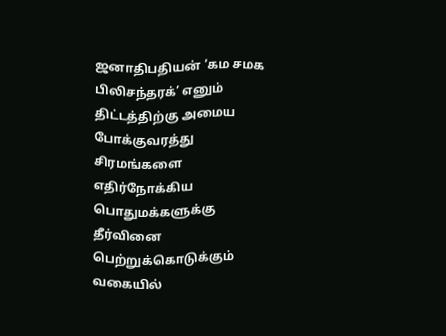ஜனாதிபதியன் ‘கம சமக பிலிசந்தரக்’ எனும் திட்டத்திற்கு அமைய போக்குவரத்து சிரமங்களை எதிர்நோக்கிய பொதுமக்களுக்கு தீர்வினை பெற்றுக்கொடுக்கும் வகையில்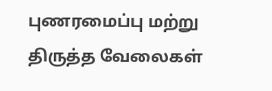புணரமைப்பு மற்று திருத்த வேலைகள்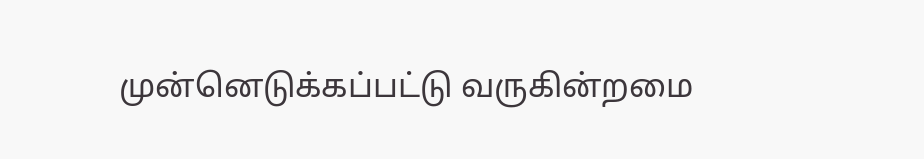முன்னெடுக்கப்பட்டு வருகின்றமை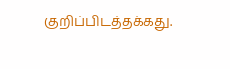குறிப்பிடத்தக்கது.